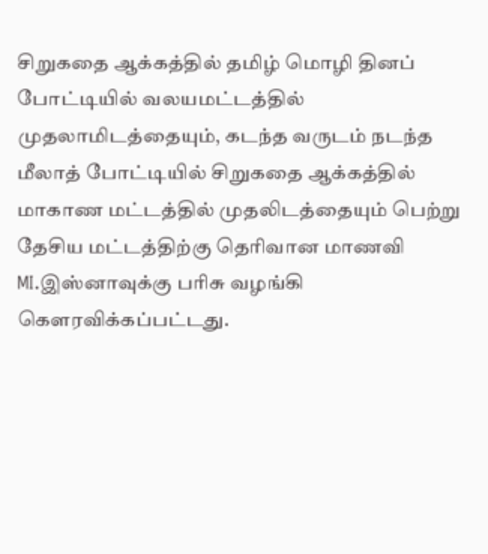சிறுகதை ஆக்கத்தில் தமிழ் மொழி தினப் போட்டியில் வலயமட்டத்தில் முதலாமிடத்தையும், கடந்த வருடம் நடந்த மீலாத் போட்டியில் சிறுகதை ஆக்கத்தில் மாகாண மட்டத்தில் முதலிடத்தையும் பெற்று தேசிய மட்டத்திற்கு தெரிவான மாணவி MI.இஸ்னாவுக்கு பரிசு வழங்கி கௌரவிக்கப்பட்டது.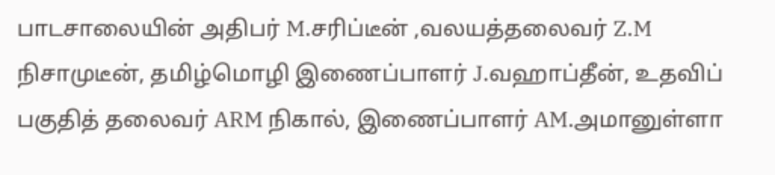பாடசாலையின் அதிபர் M.சரிப்டீன் ,வலயத்தலைவர் Z.M நிசாமுடீன், தமிழ்மொழி இணைப்பாளர் J.வஹாப்தீன், உதவிப் பகுதித் தலைவர் ARM நிகால், இணைப்பாளர் AM.அமானுள்ளா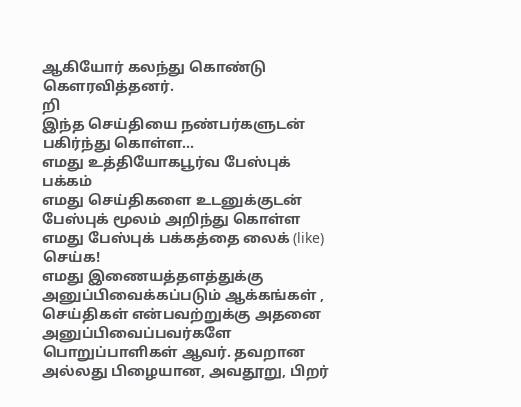ஆகியோர் கலந்து கொண்டு கௌரவித்தனர்.
றி
இந்த செய்தியை நண்பர்களுடன் பகிர்ந்து கொள்ள...
எமது உத்தியோகபூர்வ பேஸ்புக் பக்கம்
எமது செய்திகளை உடனுக்குடன் பேஸ்புக் மூலம் அறிந்து கொள்ள எமது பேஸ்புக் பக்கத்தை லைக் (like) செய்க!
எமது இணையத்தளத்துக்கு அனுப்பிவைக்கப்படும் ஆக்கங்கள் , செய்திகள் என்பவற்றுக்கு அதனை அனுப்பிவைப்பவர்களே பொறுப்பாளிகள் ஆவர். தவறான அல்லது பிழையான, அவதூறு, பிறர்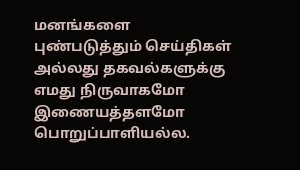மனங்களை புண்படுத்தும் செய்திகள் அல்லது தகவல்களுக்கு எமது நிருவாகமோ இணையத்தளமோ பொறுப்பாளியல்ல.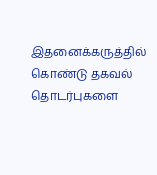இதனைக்கருத்தில் கொண்டு தகவல் தொடர்புகளை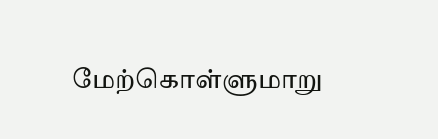மேற்கொள்ளுமாறு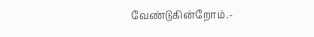வேண்டுகின்றோம்.-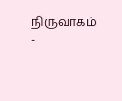நிருவாகம் -